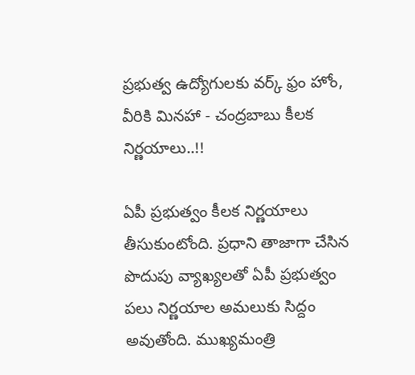ప్రభుత్వ ఉద్యోగులకు వర్క్ ఫ్రం హోం, వీరికి మినహా - చంద్రబాబు కీలక నిర్ణయాలు..!!

ఏపీ ప్రభుత్వం కీలక నిర్ణయాలు తీసుకుంటోంది. ప్రధాని తాజాగా చేసిన పొదుపు వ్యాఖ్యలతో ఏపీ ప్రభుత్వం పలు నిర్ణయాల అమలుకు సిద్దం అవుతోంది. ముఖ్యమంత్రి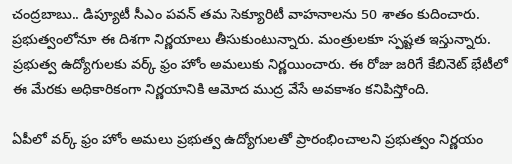చంద్రబాబు.. డిప్యూటీ సీఎం పవన్ తమ సెక్యూరిటీ వాహనాలను 50 శాతం కుదించారు. ప్రభుత్వంలోనూ ఈ దిశగా నిర్ణయాలు తీసుకుంటున్నారు. మంత్రులకూ స్పష్టత ఇస్తున్నారు. ప్రభుత్వ ఉద్యోగులకు వర్క్ ఫ్రం హోం అమలుకు నిర్ణయించారు. ఈ రోజు జరిగే కేబినెట్ భేటీలో ఈ మేరకు అధికారికంగా నిర్ణయానికి ఆమోద ముద్ర వేసే అవకాశం కనిపిస్తోంది.

ఏపీలో వర్క్ ఫ్రం హోం అమలు ప్రభుత్వ ఉద్యోగులతో ప్రారంభించాలని ప్రభుత్వం నిర్ణయం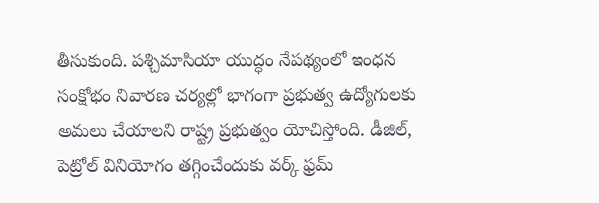తీసుకుంది. పశ్చిమాసియా యుద్ధం నేపథ్యంలో ఇంధన సంక్షోభం నివారణ చర్యల్లో భాగంగా ప్రభుత్వ ఉద్యోగులకు అమలు చేయాలని రాష్ట్ర ప్రభుత్వం యోచిస్తోంది. డీజిల్‌, పెట్రోల్‌ వినియోగం తగ్గించేందుకు వర్క్‌ ఫ్రమ్‌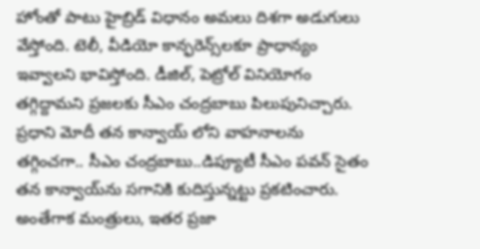హోంతో పాటు హైబ్రిడ్‌ విధానం అమలు దిశగా అడుగులు వేస్తోంది. టెలీ, వీడియో కాన్ఫరెన్స్‌లకూ ప్రాధాన్యం ఇవ్వాలని భావిస్తోంది. డీజిల్‌, పెట్రోల్‌ వినియోగం తగ్గిద్దామని ప్రజలకు సీఎం చంద్రబాబు పిలుపునిచ్చారు. ప్రధాని మోదీ తన కాన్వాయ్ ‌లోని వాహనాలను తగ్గించగా.. సీఎం చంద్రబాబు..డిప్యూటీ సీఎం పవన్ సైతం తన కాన్వాయ్‌ను సగానికి కుదిస్తున్నట్టు ప్రకటించారు. అంతేగాక మంత్రులు, ఇతర ప్రజా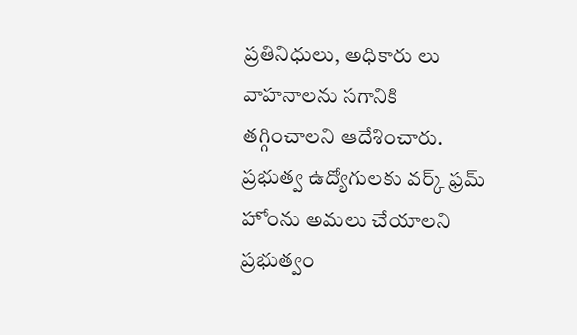ప్రతినిధులు, అధికారు లు వాహనాలను సగానికి తగ్గించాలని ఆదేశించారు. ప్రభుత్వ ఉద్యోగులకు వర్క్‌ ఫ్రమ్‌ హోంను అమలు చేయాలని ప్రభుత్వం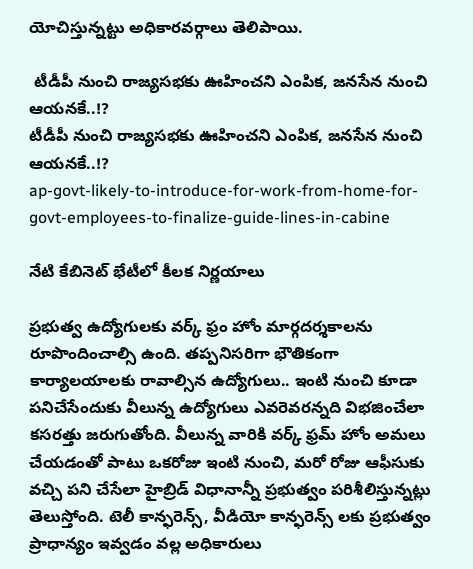యోచిస్తున్నట్టు అధికారవర్గాలు తెలిపాయి.

 టీడీపీ నుంచి రాజ్యసభకు ఊహించని ఎంపిక, జనసేన నుంచి ఆయనకే..!?
టీడీపీ నుంచి రాజ్యసభకు ఊహించని ఎంపిక, జనసేన నుంచి ఆయనకే..!?
ap-govt-likely-to-introduce-for-work-from-home-for-govt-employees-to-finalize-guide-lines-in-cabine

నేటి కేబినెట్ భేటీలో కీలక నిర్ణయాలు

ప్రభుత్వ ఉద్యోగులకు వర్క్ ఫ్రం హోం మార్గదర్శకాలను రూపొందించాల్సి ఉంది. తప్పనిసరిగా భౌతికంగా కార్యాలయాలకు రావాల్సిన ఉద్యోగులు.. ఇంటి నుంచి కూడా పనిచేసేందుకు వీలున్న ఉద్యోగులు ఎవరెవరన్నది విభజించేలా కసరత్తు జరుగుతోంది. వీలున్న వారికి వర్క్‌ ఫ్రమ్‌ హోం అమలు చేయడంతో పాటు ఒకరోజు ఇంటి నుంచి, మరో రోజు ఆఫీసుకు వచ్చి పని చేసేలా హైబ్రిడ్‌ విధానాన్నీ ప్రభుత్వం పరిశీలిస్తున్నట్లు తెలుస్తోంది. టెలీ కాన్ఫరెన్స్‌, వీడియో కాన్ఫరెన్స్‌ లకు ప్రభుత్వం ప్రాధాన్యం ఇవ్వడం వల్ల అధికారులు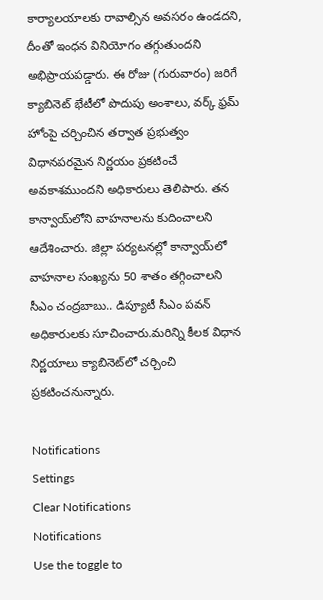కార్యాలయాలకు రావాల్సిన అవసరం ఉండదని, దీంతో ఇంధన వినియోగం తగ్గుతుందని అభిప్రాయపడ్డారు. ఈ రోజు (గురువారం) జరిగే క్యాబినెట్‌ భేటీలో పొదుపు అంశాలు, వర్క్‌ ఫ్రమ్‌ హోంపై చర్చించిన తర్వాత ప్రభుత్వం విధానపరమైన నిర్ణయం ప్రకటించే అవకాశముందని అధికారులు తెలిపారు. తన కాన్వాయ్‌లోని వాహనాలను కుదించాలని ఆదేశించారు. జిల్లా పర్యటనల్లో కాన్వాయ్‌లో వాహనాల సంఖ్యను 50 శాతం తగ్గించాలని సీఎం చంద్రబాబు.. డిప్యూటీ సీఎం పవన్ అధికారులకు సూచించారు.మరిన్ని కీలక విధాన నిర్ణయాలు క్యాబినెట్‌లో చర్చించి ప్రకటించనున్నారు.

Notifications
Settings
Clear Notifications
Notifications
Use the toggle to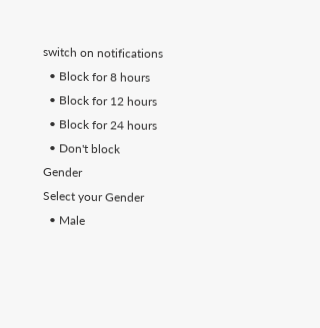switch on notifications
  • Block for 8 hours
  • Block for 12 hours
  • Block for 24 hours
  • Don't block
Gender
Select your Gender
  • Male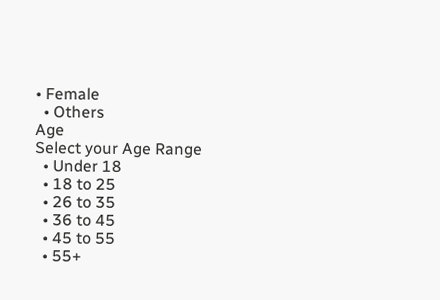• Female
  • Others
Age
Select your Age Range
  • Under 18
  • 18 to 25
  • 26 to 35
  • 36 to 45
  • 45 to 55
  • 55+